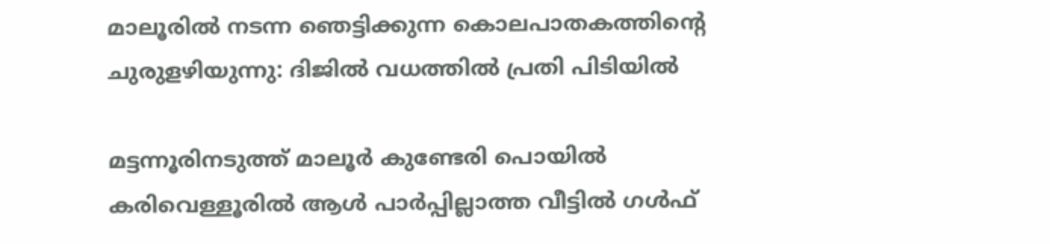മാലൂരില്‍ നടന്ന ഞെട്ടിക്കുന്ന കൊലപാതകത്തിന്റെ ചുരുളഴിയുന്നു: ദിജില്‍ വധത്തില്‍ പ്രതി പിടിയില്‍

മട്ടന്നൂരിനടുത്ത് മാലൂര്‍ കുണ്ടേരി പൊയില്‍ കരിവെള്ളൂരില്‍ ആള്‍ പാര്‍പ്പില്ലാത്ത വീട്ടില്‍ ഗള്‍ഫ്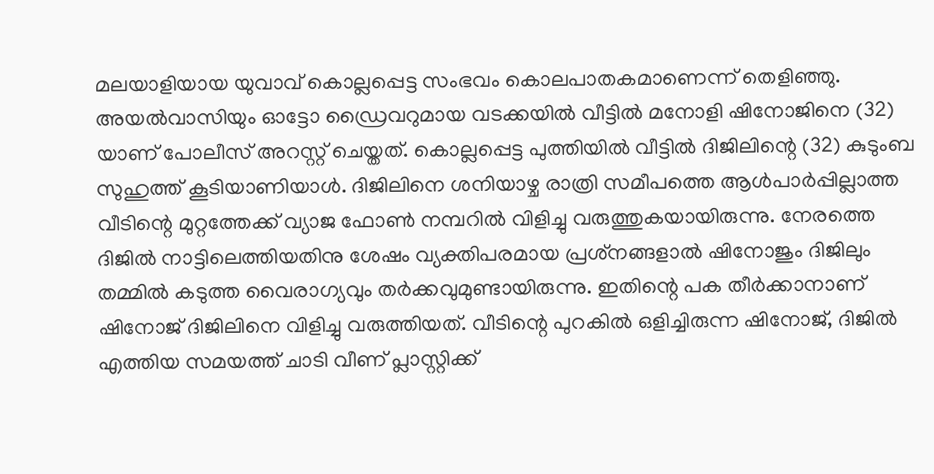മലയാളിയായ യുവാവ് കൊല്ലപ്പെട്ട സംഭവം കൊലപാതകമാണെന്ന് തെളിഞ്ഞു. അയല്‍വാസിയും ഓട്ടോ ഡ്രൈവറുമായ വടക്കയില്‍ വീട്ടില്‍ മനോളി ഷിനോജിനെ (32) യാണ് പോലീസ് അറസ്റ്റ് ചെയ്തത്. കൊല്ലപ്പെട്ട പുത്തിയില്‍ വീട്ടില്‍ ദിജിലിന്റെ (32) കുടുംബ സുഹുത്ത് കൂടിയാണിയാള്‍. ദിജിലിനെ ശനിയാഴ്ച രാത്രി സമീപത്തെ ആള്‍പാര്‍പ്പില്ലാത്ത വീടിന്റെ മുറ്റത്തേക്ക് വ്യാജ ഫോണ്‍ നമ്പറില്‍ വിളിച്ചു വരുത്തുകയായിരുന്നു. നേരത്തെ ദിജില്‍ നാട്ടിലെത്തിയതിനു ശേഷം വ്യക്തിപരമായ പ്രശ്‌നങ്ങളാല്‍ ഷിനോജും ദിജിലും തമ്മില്‍ കടുത്ത വൈരാഗ്യവും തര്‍ക്കവുമുണ്ടായിരുന്നു. ഇതിന്റെ പക തീര്‍ക്കാനാണ് ഷിനോജ് ദിജിലിനെ വിളിച്ചു വരുത്തിയത്. വീടിന്റെ പുറകില്‍ ഒളിച്ചിരുന്ന ഷിനോജ്, ദിജില്‍ എത്തിയ സമയത്ത് ചാടി വീണ് പ്ലാസ്റ്റിക്ക്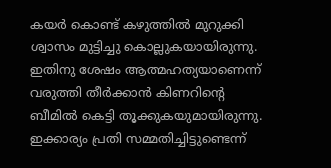കയര്‍ കൊണ്ട് കഴുത്തില്‍ മുറുക്കി ശ്വാസം മുട്ടിച്ചു കൊല്ലുകയായിരുന്നു. ഇതിനു ശേഷം ആത്മഹത്യയാണെന്ന് വരുത്തി തീര്‍ക്കാന്‍ കിണറിന്റെ ബീമില്‍ കെട്ടി തൂക്കുകയുമായിരുന്നു.  ഇക്കാര്യം പ്രതി സമ്മതിച്ചിട്ടുണ്ടെന്ന്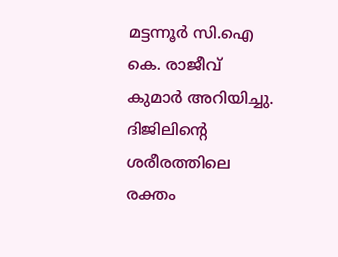മട്ടന്നൂര്‍ സി.ഐ കെ. രാജീവ് കുമാര്‍ അറിയിച്ചു. ദിജിലിന്റെ ശരീരത്തിലെ രക്തം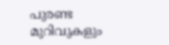പുരണ്ട മുറിവുകളും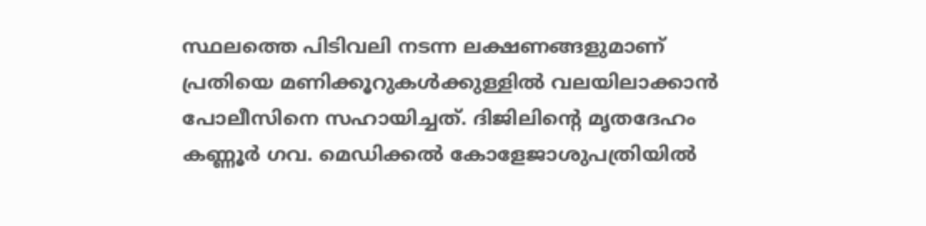സ്ഥലത്തെ പിടിവലി നടന്ന ലക്ഷണങ്ങളുമാണ് പ്രതിയെ മണിക്കൂറുകള്‍ക്കുള്ളില്‍ വലയിലാക്കാന്‍ പോലീസിനെ സഹായിച്ചത്. ദിജിലിന്റെ മൃതദേഹം കണ്ണൂര്‍ ഗവ. മെഡിക്കല്‍ കോളേജാശുപത്രിയില്‍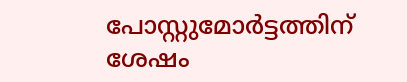പോസ്റ്റുമോര്‍ട്ടത്തിന് ശേഷം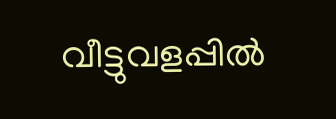വീട്ടുവളപ്പില്‍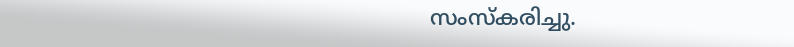സംസ്‌കരിച്ചു.